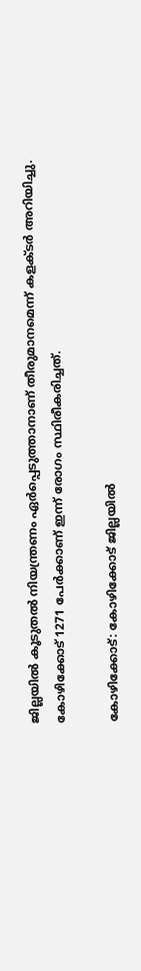ജില്ലയിൽ കൂടുതൽ നിയന്ത്രണം ഏര്‍പ്പെടുത്താനാണ് തീരുമാനമെന്ന് കളക്ടര്‍ അറിയിച്ചു. കോഴിക്കോട് 1271 പേര്‍ക്കാണ് ഇന്ന് രോഗം സ്ഥിരീകരിച്ചത്.

കോഴിക്കോട്: കോഴിക്കോട് ജില്ലയിൽ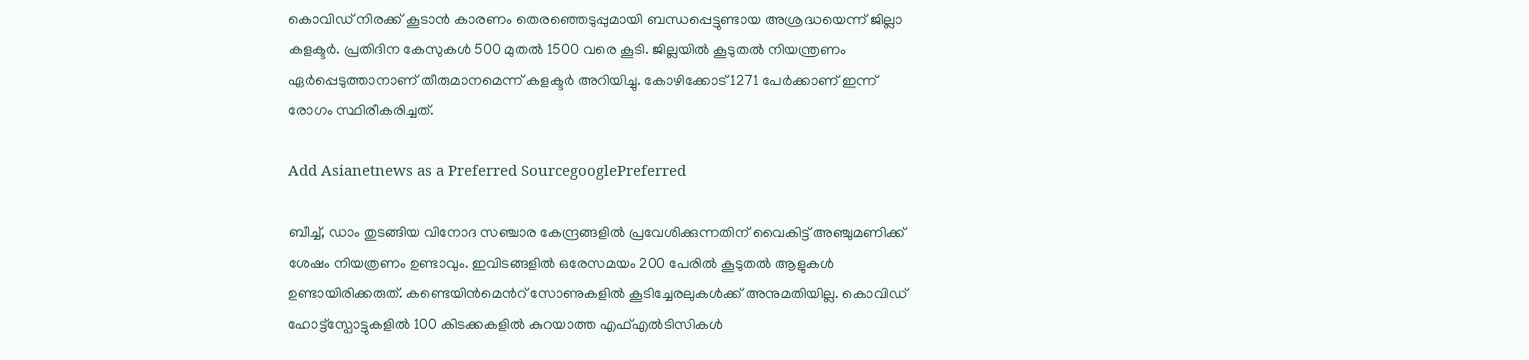കൊവിഡ് നിരക്ക് കൂടാൻ കാരണം തെരഞ്ഞെടുപ്പുമായി ബന്ധപ്പെട്ടുണ്ടായ അശ്രദ്ധയെന്ന് ജില്ലാ കളക്ടര്‍. പ്രതിദിന കേസുകൾ 500 മുതൽ 1500 വരെ കൂടി. ജില്ലയിൽ കൂടുതൽ നിയന്ത്രണം ഏര്‍പ്പെടുത്താനാണ് തീരുമാനമെന്ന് കളക്ടര്‍ അറിയിച്ചു. കോഴിക്കോട് 1271 പേര്‍ക്കാണ് ഇന്ന് രോഗം സ്ഥിരീകരിച്ചത്.

Add Asianetnews as a Preferred SourcegooglePreferred

ബീച്ച്, ഡാം തുടങ്ങിയ വിനോദ സഞ്ചാര കേന്ദ്രങ്ങളിൽ പ്രവേശിക്കുന്നതിന് വൈകിട്ട് അഞ്ചുമണിക്ക് ശേഷം നിയത്രണം ഉണ്ടാവും. ഇവിടങ്ങളിൽ ഒരേസമയം 200 പേരിൽ കൂടുതൽ ആളുകൾ ഉണ്ടായിരിക്കരുത്. കണ്ടെയിന്‍മെന്‍റ് സോണുകളിൽ കൂടിച്ചേരലുകൾക്ക് അനുമതിയില്ല. കൊവിഡ് ഹോട്ട്സ്പോട്ടുകളിൽ 100 കിടക്കകളിൽ കുറയാത്ത എഫ്എൽടിസികൾ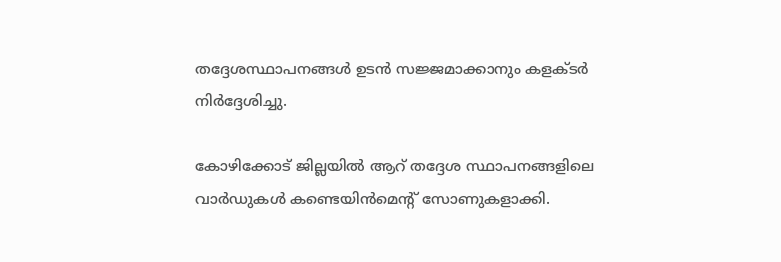തദ്ദേശസ്ഥാപനങ്ങൾ ഉടൻ സജ്ജമാക്കാനും കളക്ടര്‍ നിർദ്ദേശിച്ചു.

കോഴിക്കോട് ജില്ലയിൽ ആറ് തദ്ദേശ സ്ഥാപനങ്ങളിലെ വാർഡുകൾ കണ്ടെയിന്‍മെന്‍റ് സോണുകളാക്കി.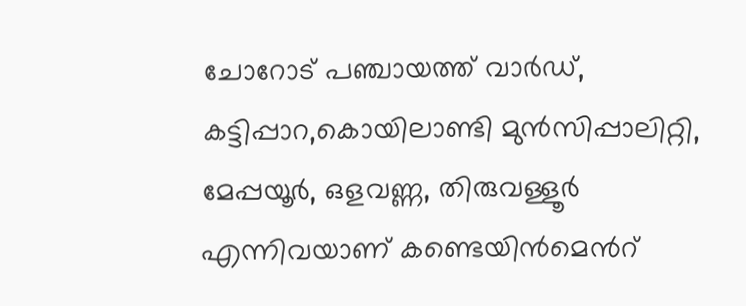ചോറോട് പഞ്ചായത്ത് വാർഡ്, കട്ടിപ്പാറ,കൊയിലാണ്ടി മുൻസിപ്പാലിറ്റി, മേപ്പയൂർ, ഒളവണ്ണ, തിരുവള്ളൂർ എന്നിവയാണ് കണ്ടെയിന്‍മെന്‍റ്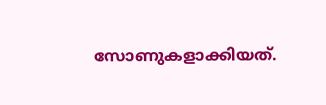സോണുകളാക്കിയത്.